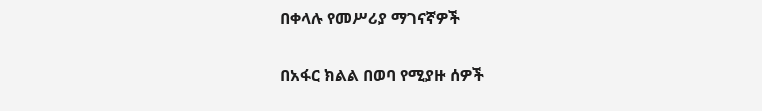በቀላሉ የመሥሪያ ማገናኛዎች

በአፋር ክልል በወባ የሚያዙ ሰዎች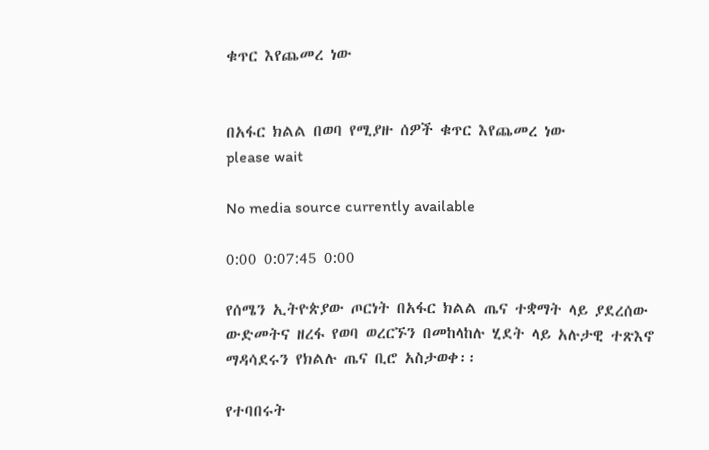ቁጥር እየጨመረ ነው


በአፋር ክልል በወባ የሚያዙ ሰዎች ቁጥር እየጨመረ ነው
please wait

No media source currently available

0:00 0:07:45 0:00

የሰሜን ኢትዮጵያው ጦርነት በአፋር ክልል ጤና ተቋማት ላይ ያደረሰው ውድመትና ዘረፋ የወባ ወረርኙን በመከላከሉ ሂደት ላይ አሉታዊ ተጽእኖ ማዳሳደሩን የክልሉ ጤና ቢሮ አስታወቀ፡፡

የተባበሩት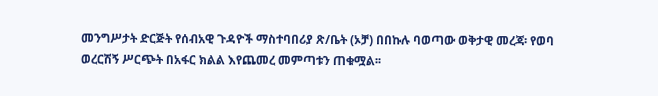መንግሥታት ድርጅት የሰብአዊ ጉዳዮች ማስተባበሪያ ጽ/ቤት (ኦቻ) በበኩሉ ባወጣው ወቅታዊ መረጃ፡ የወባ ወረርሽኝ ሥርጭት በአፋር ክልል እየጨመረ መምጣቱን ጠቁሟል፡፡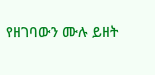የዘገባውን ሙሉ ይዘት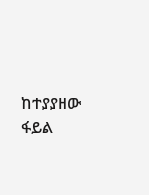ከተያያዘው ፋይል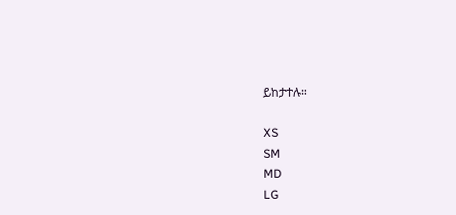ይከታተሉ።

XS
SM
MD
LG